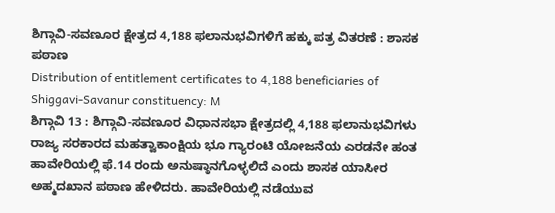ಶಿಗ್ಗಾವಿ-ಸವಣೂರ ಕ್ಷೇತ್ರದ 4,188 ಫಲಾನುಭವಿಗಳಿಗೆ ಹಕ್ಕು ಪತ್ರ ವಿತರಣೆ : ಶಾಸಕ ಪಠಾಣ
Distribution of entitlement certificates to 4,188 beneficiaries of Shiggavi-Savanur constituency: M
ಶಿಗ್ಗಾವಿ 13 : ಶಿಗ್ಗಾವಿ-ಸವಣೂರ ವಿಧಾನಸಭಾ ಕ್ಷೇತ್ರದಲ್ಲಿ 4,188 ಫಲಾನುಭವಿಗಳು ರಾಜ್ಯ ಸರಕಾರದ ಮಹತ್ವಾಕಾಂಕ್ಷಿಯ ಭೂ ಗ್ಯಾರಂಟಿ ಯೋಜನೆಯ ಎರಡನೇ ಹಂತ ಹಾವೇರಿಯಲ್ಲಿ ಫೆ.14 ರಂದು ಅನುಷ್ಠಾನಗೊಳ್ಳಲಿದೆ ಎಂದು ಶಾಸಕ ಯಾಸೀರ ಅಹ್ಮದಖಾನ ಪಠಾಣ ಹೇಳಿದರು. ಹಾವೇರಿಯಲ್ಲಿ ನಡೆಯುವ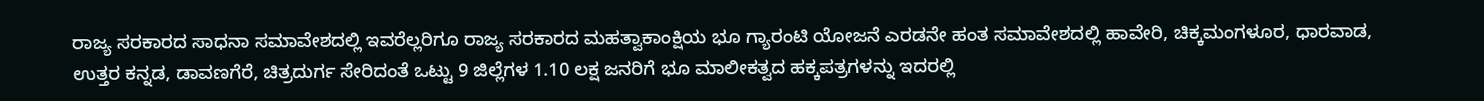ರಾಜ್ಯ ಸರಕಾರದ ಸಾಧನಾ ಸಮಾವೇಶದಲ್ಲಿ ಇವರೆಲ್ಲರಿಗೂ ರಾಜ್ಯ ಸರಕಾರದ ಮಹತ್ವಾಕಾಂಕ್ಷಿಯ ಭೂ ಗ್ಯಾರಂಟಿ ಯೋಜನೆ ಎರಡನೇ ಹಂತ ಸಮಾವೇಶದಲ್ಲಿ ಹಾವೇರಿ, ಚಿಕ್ಕಮಂಗಳೂರ, ಧಾರವಾಡ, ಉತ್ತರ ಕನ್ನಡ, ಡಾವಣಗೆರೆ, ಚಿತ್ರದುರ್ಗ ಸೇರಿದಂತೆ ಒಟ್ಟು 9 ಜಿಲ್ಲೆಗಳ 1.10 ಲಕ್ಷ ಜನರಿಗೆ ಭೂ ಮಾಲೀಕತ್ವದ ಹಕ್ಕಪತ್ರಗಳನ್ನು ಇದರಲ್ಲಿ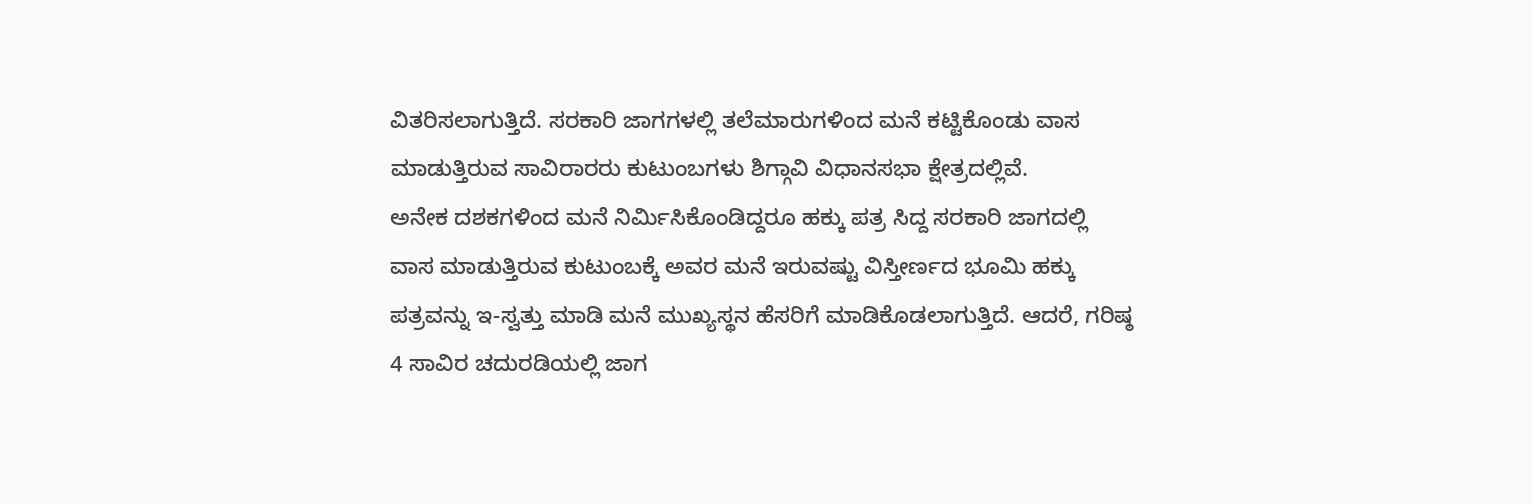ವಿತರಿಸಲಾಗುತ್ತಿದೆ. ಸರಕಾರಿ ಜಾಗಗಳಲ್ಲಿ ತಲೆಮಾರುಗಳಿಂದ ಮನೆ ಕಟ್ಟಿಕೊಂಡು ವಾಸ ಮಾಡುತ್ತಿರುವ ಸಾವಿರಾರರು ಕುಟುಂಬಗಳು ಶಿಗ್ಗಾವಿ ವಿಧಾನಸಭಾ ಕ್ಷೇತ್ರದಲ್ಲಿವೆ.
ಅನೇಕ ದಶಕಗಳಿಂದ ಮನೆ ನಿರ್ಮಿಸಿಕೊಂಡಿದ್ದರೂ ಹಕ್ಕು ಪತ್ರ ಸಿದ್ದ ಸರಕಾರಿ ಜಾಗದಲ್ಲಿ ವಾಸ ಮಾಡುತ್ತಿರುವ ಕುಟುಂಬಕ್ಕೆ ಅವರ ಮನೆ ಇರುವಷ್ಟು ವಿಸ್ತೀರ್ಣದ ಭೂಮಿ ಹಕ್ಕು ಪತ್ರವನ್ನು ಇ-ಸ್ವತ್ತು ಮಾಡಿ ಮನೆ ಮುಖ್ಯಸ್ಥನ ಹೆಸರಿಗೆ ಮಾಡಿಕೊಡಲಾಗುತ್ತಿದೆ. ಆದರೆ, ಗರಿಷ್ಠ 4 ಸಾವಿರ ಚದುರಡಿಯಲ್ಲಿ ಜಾಗ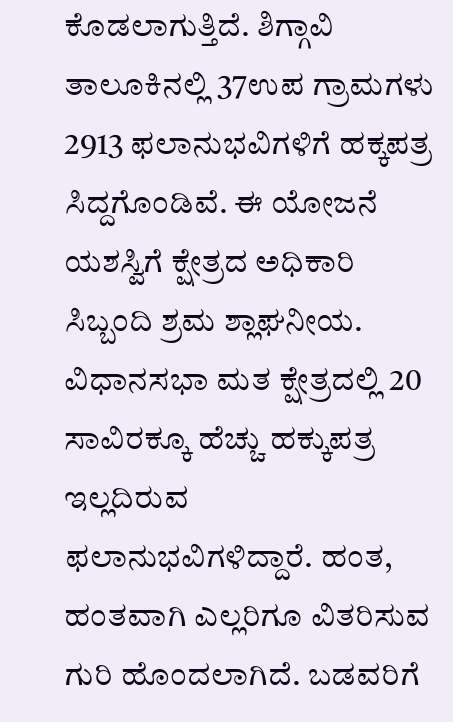ಕೊಡಲಾಗುತ್ತಿದೆ. ಶಿಗ್ಗಾವಿ ತಾಲೂಕಿನಲ್ಲಿ 37ಉಪ ಗ್ರಾಮಗಳು 2913 ಫಲಾನುಭವಿಗಳಿಗೆ ಹಕ್ಕಪತ್ರ ಸಿದ್ದಗೊಂಡಿವೆ. ಈ ಯೋಜನೆ ಯಶಸ್ವಿಗೆ ಕ್ಷೇತ್ರದ ಅಧಿಕಾರಿ ಸಿಬ್ಬಂದಿ ಶ್ರಮ ಶ್ಲಾಘನೀಯ. ವಿಧಾನಸಭಾ ಮತ ಕ್ಷೇತ್ರದಲ್ಲಿ 20 ಸಾವಿರಕ್ಕೂ ಹೆಚ್ಚು ಹಕ್ಕುಪತ್ರ ಇಲ್ಲದಿರುವ ಫಲಾನುಭವಿಗಳಿದ್ದಾರೆ. ಹಂತ, ಹಂತವಾಗಿ ಎಲ್ಲರಿಗೂ ವಿತರಿಸುವ ಗುರಿ ಹೊಂದಲಾಗಿದೆ. ಬಡವರಿಗೆ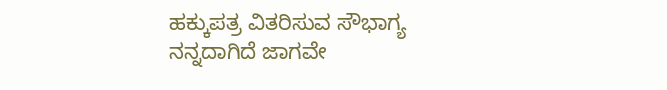ಹಕ್ಕುಪತ್ರ ವಿತರಿಸುವ ಸೌಭಾಗ್ಯ ನನ್ನದಾಗಿದೆ ಜಾಗವೇ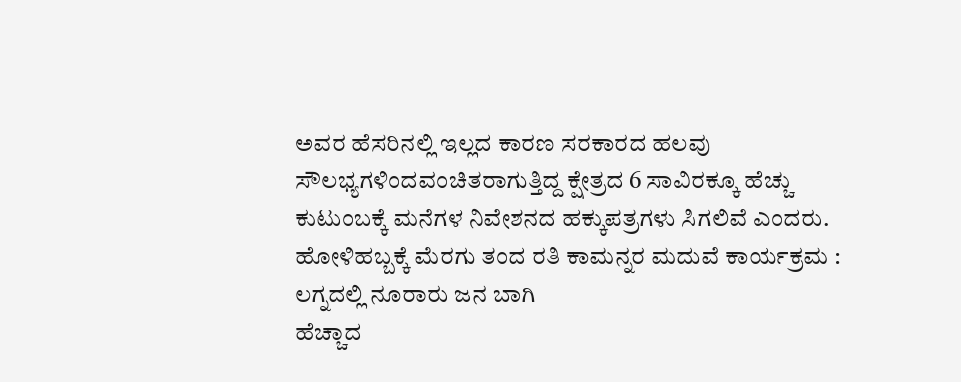ಅವರ ಹೆಸರಿನಲ್ಲಿ ಇಲ್ಲದ ಕಾರಣ ಸರಕಾರದ ಹಲವು ಸೌಲಭ್ಯಗಳಿಂದವಂಚಿತರಾಗುತ್ತಿದ್ದ ಕ್ಷೇತ್ರದ 6 ಸಾವಿರಕ್ಕೂ ಹೆಚ್ಚು ಕುಟುಂಬಕ್ಕೆ ಮನೆಗಳ ನಿವೇಶನದ ಹಕ್ಕುಪತ್ರಗಳು ಸಿಗಲಿವೆ ಎಂದರು.
ಹೋಳಿಹಬ್ಬಕ್ಕೆ ಮೆರಗು ತಂದ ರತಿ ಕಾಮನ್ನರ ಮದುವೆ ಕಾರ್ಯಕ್ರಮ : ಲಗ್ನದಲ್ಲಿ ನೂರಾರು ಜನ ಬಾಗಿ
ಹೆಚ್ಚಾದ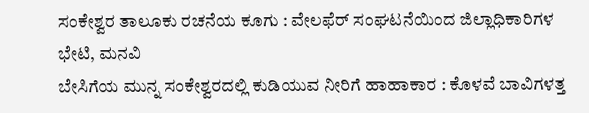ಸಂಕೇಶ್ವರ ತಾಲೂಕು ರಚನೆಯ ಕೂಗು : ವೇಲಫೆರ್ ಸಂಘಟನೆಯಿಂದ ಜಿಲ್ಲಾಧಿಕಾರಿಗಳ ಭೇಟಿ, ಮನವಿ
ಬೇಸಿಗೆಯ ಮುನ್ನ ಸಂಕೇಶ್ವರದಲ್ಲಿ ಕುಡಿಯುವ ನೀರಿಗೆ ಹಾಹಾಕಾರ : ಕೊಳವೆ ಬಾವಿಗಳತ್ತ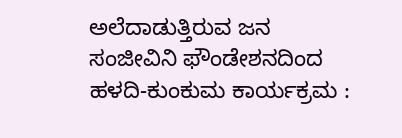ಅಲೆದಾಡುತ್ತಿರುವ ಜನ
ಸಂಜೀವಿನಿ ಫೌಂಡೇಶನದಿಂದ ಹಳದಿ-ಕುಂಕುಮ ಕಾರ್ಯಕ್ರಮ :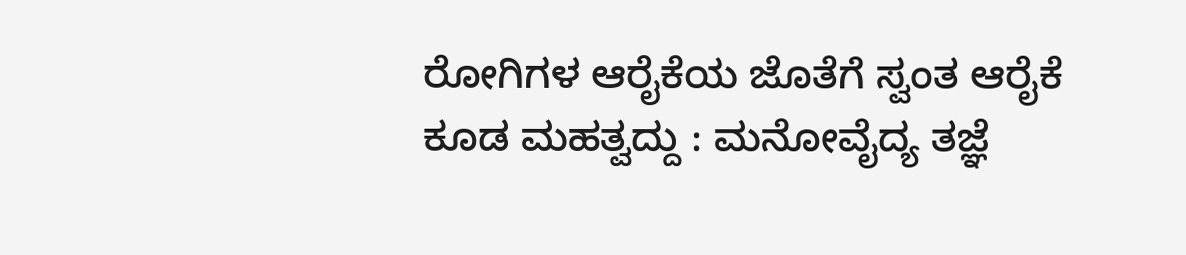ರೋಗಿಗಳ ಆರೈಕೆಯ ಜೊತೆಗೆ ಸ್ವಂತ ಆರೈಕೆ ಕೂಡ ಮಹತ್ವದ್ದು : ಮನೋವೈದ್ಯ ತಜ್ಞೆ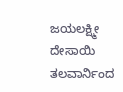ಜಯಲಕ್ಷ್ಮೀ ದೇಸಾಯಿ
ತಲವಾರ್ನಿಂದ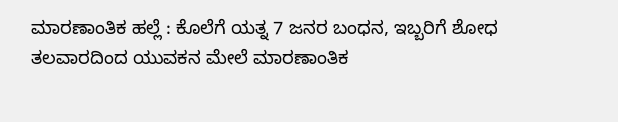ಮಾರಣಾಂತಿಕ ಹಲ್ಲೆ : ಕೊಲೆಗೆ ಯತ್ನ 7 ಜನರ ಬಂಧನ, ಇಬ್ಬರಿಗೆ ಶೋಧ
ತಲವಾರದಿಂದ ಯುವಕನ ಮೇಲೆ ಮಾರಣಾಂತಿಕ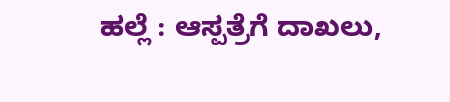ಹಲ್ಲೆ : ಆಸ್ಪತ್ರೆಗೆ ದಾಖಲು,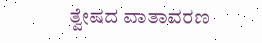ತ್ವೇಷದ ವಾತಾವರಣ